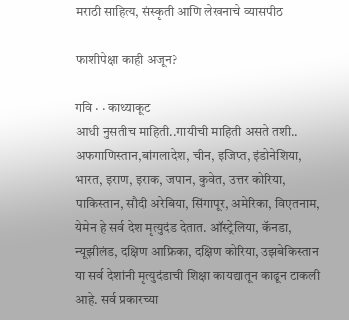मराठी साहित्य, संस्कृती आणि लेखनाचे व्यासपीठ

फाशीपेक्षा काही अजून?

गवि · · काथ्याकूट
आधी नुसतीच माहिती..गायीची माहिती असते तशी.. अफगाणिस्तान,बांगलादेश, चीन, इजिप्त, इंडोनेशिया, भारत, इराण, इराक, जपान, कुवेत, उत्तर कोरिया, पाकिस्तान, सौदी अरेबिया, सिंगापूर, अमेरिका, विएतनाम, येमेन हे सर्व देश मृत्युदंड देतात. ऑस्ट्रेलिया, कॅनडा, न्यूझीलंड, दक्षिण आफ्रिका, दक्षिण कोरिया, उझबेकिस्तान या सर्व देशांनी मृत्युदंडाची शिक्षा कायद्यातून काढून टाकली आहे. सर्व प्रकारच्या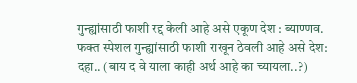गुन्ह्यांसाठी फाशी रद्द केली आहे असे एकूण देश : ब्याण्णव. फक्त स्पेशल गुन्ह्यांसाठी फाशी राखून ठेवली आहे असे देश: दहा.. (बाय द वे याला काही अर्थ आहे का च्यायला..?)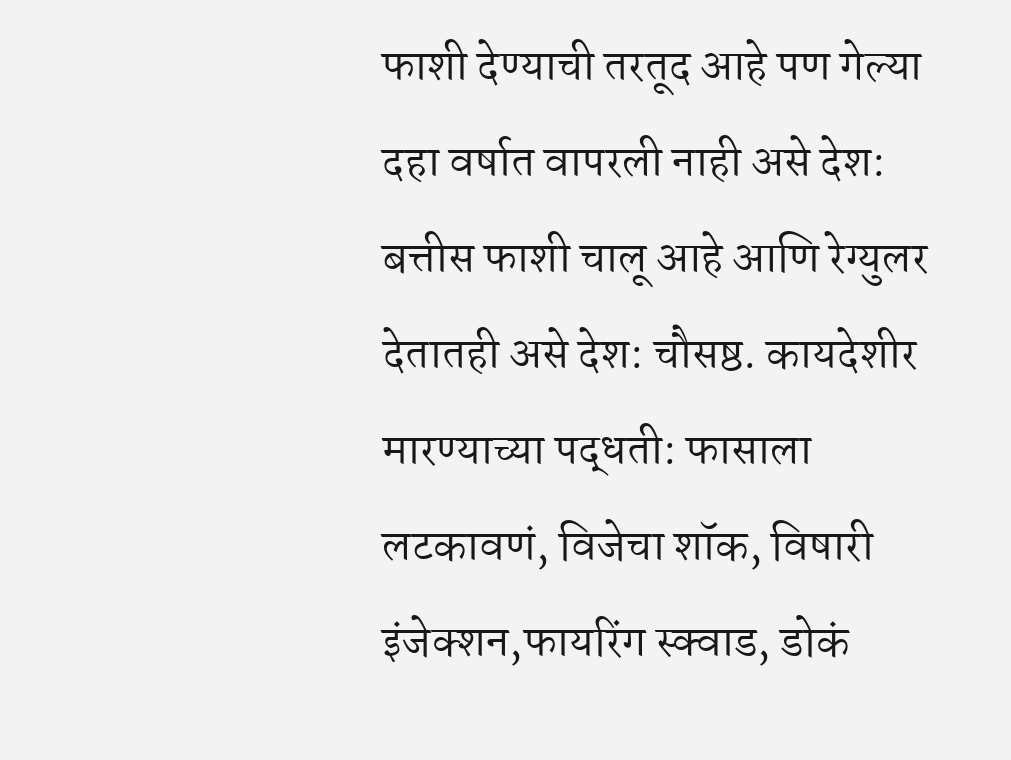फाशी देण्याची तरतूद आहे पण गेल्या दहा वर्षात वापरली नाही असे देश: बत्तीस फाशी चालू आहे आणि रेग्युलर देतातही असे देश: चौसष्ठ. कायदेशीर मारण्याच्या पद्धती: फासाला लटकावणं, विजेचा शॉक, विषारी इंजेक्शन,फायरिंग स्क्वाड, डोकं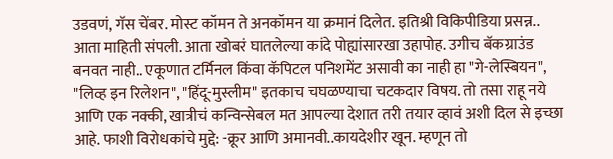उडवणं, गॅस चेंबर. मोस्ट कॉमन ते अनकॉमन या क्रमानं दिलेत. इतिश्री विकिपीडिया प्रसन्न.. आता माहिती संपली. आता खोबरं घातलेल्या कांदे पोह्यांसारखा उहापोह. उगीच बॅकग्राउंड बनवत नाही.. एकूणात टर्मिनल किंवा कॅपिटल पनिशमेंट असावी का नाही हा "गे-लेस्बियन", "लिव्ह इन रिलेशन", "हिंदू-मुस्लीम" इतकाच चघळण्याचा चटकदार विषय. तो तसा राहू नये आणि एक नक्की, खात्रीचं कन्विन्सेबल मत आपल्या देशात तरी तयार व्हावं अशी दिल से इच्छा आहे. फाशी विरोधकांचे मुद्दे: -क्रूर आणि अमानवी..कायदेशीर खून. म्हणून तो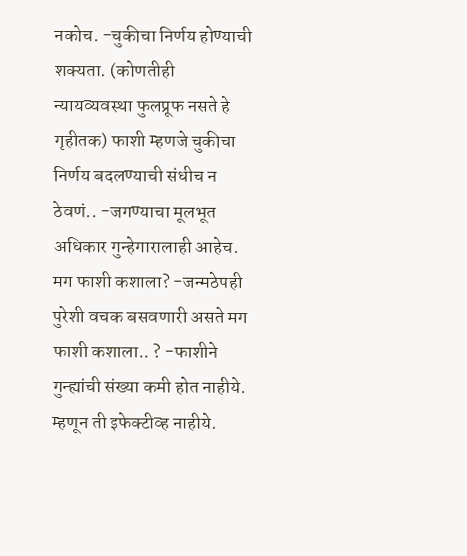नकोच. -चुकीचा निर्णय होण्याची शक्यता. (कोणतीही न्यायव्यवस्था फुलप्रूफ नसते हे गृहीतक) फाशी म्हणजे चुकीचा निर्णय बदलण्याची संधीच न ठेवणं.. -जगण्याचा मूलभूत अधिकार गुन्हेगारालाही आहेच. मग फाशी कशाला? -जन्मठेपही पुरेशी वचक बसवणारी असते मग फाशी कशाला.. ? -फाशीने गुन्ह्यांची संख्या कमी होत नाहीये. म्हणून ती इफेक्टीव्ह नाहीये.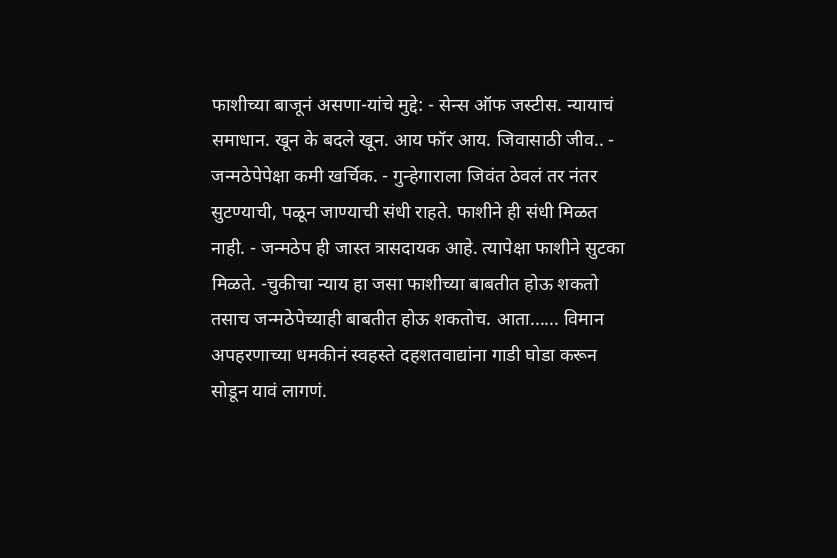फाशीच्या बाजूनं असणा-यांचे मुद्दे: - सेन्स ऑफ जस्टीस. न्यायाचं समाधान. खून के बदले खून. आय फॉर आय. जिवासाठी जीव.. - जन्मठेपेपेक्षा कमी खर्चिक. - गुन्हेगाराला जिवंत ठेवलं तर नंतर सुटण्याची, पळून जाण्याची संधी राहते. फाशीने ही संधी मिळत नाही. - जन्मठेप ही जास्त त्रासदायक आहे. त्यापेक्षा फाशीने सुटका मिळते. -चुकीचा न्याय हा जसा फाशीच्या बाबतीत होऊ शकतो तसाच जन्मठेपेच्याही बाबतीत होऊ शकतोच. आता...... विमान अपहरणाच्या धमकीनं स्वहस्ते दहशतवाद्यांना गाडी घोडा करून सोडून यावं लागणं.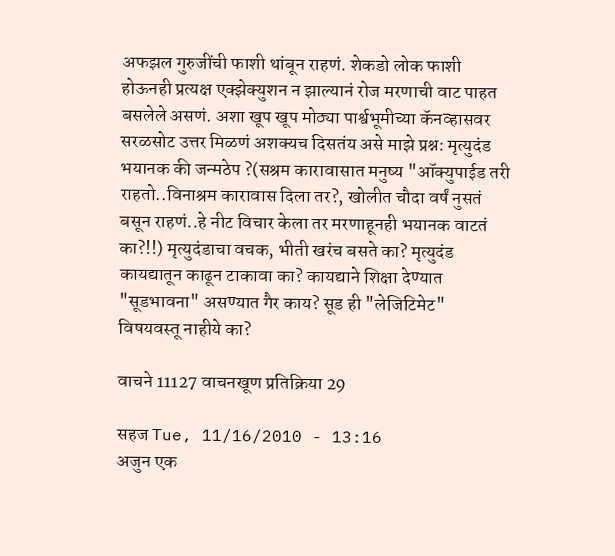अफझल गुरुजींची फाशी थांबून राहणं. शेकडो लोक फाशी होऊनही प्रत्यक्ष एक्झेक्युशन न झाल्यानं रोज मरणाची वाट पाहत बसलेले असणं. अशा खूप खूप मोठ्या पार्श्वभूमीच्या कॅनव्हासवर सरळसोट उत्तर मिळणं अशक्यच दिसतंय असे माझे प्रश्न: मृत्युदंड भयानक की जन्मठेप ?(सश्रम कारावासात मनुष्य "ऑक्युपाईड तरी राहतो..विनाश्रम कारावास दिला तर?, खोलीत चौदा वर्षं नुसतं बसून राहणं..हे नीट विचार केला तर मरणाहूनही भयानक वाटतं का?!!) मृत्युदंडाचा वचक, भीती खरंच बसते का? मृत्युदंड कायद्यातून काढून टाकावा का? कायद्याने शिक्षा देण्यात "सूडभावना" असण्यात गैर काय? सूड ही "लेजिटिमेट" विषयवस्तू नाहीये का?

वाचने 11127 वाचनखूण प्रतिक्रिया 29

सहज Tue, 11/16/2010 - 13:16
अजुन एक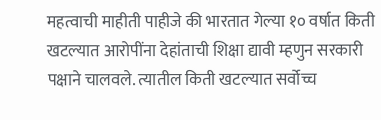महत्वाची माहीती पाहीजे की भारतात गेल्या १० वर्षात किती खटल्यात आरोपींना देहांताची शिक्षा द्यावी म्हणुन सरकारी पक्षाने चालवले. त्यातील किती खटल्यात सर्वोच्च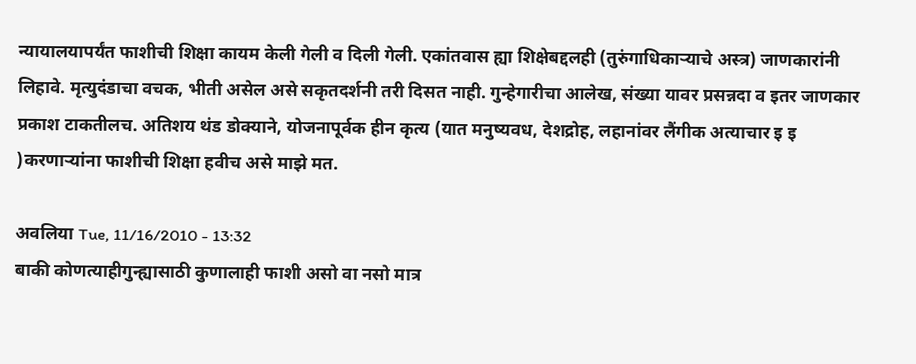न्यायालयापर्यंत फाशीची शिक्षा कायम केली गेली व दिली गेली. एकांतवास ह्या शिक्षेबद्दलही (तुरुंगाधिकार्‍याचे अस्त्र) जाणकारांनी लिहावे. मृत्युदंडाचा वचक, भीती असेल असे सकृतदर्शनी तरी दिसत नाही. गुन्हेगारीचा आलेख, संख्या यावर प्रसन्नदा व इतर जाणकार प्रकाश टाकतीलच. अतिशय थंड डोक्याने, योजनापूर्वक हीन कृत्य (यात मनुष्यवध, देशद्रोह, लहानांवर लैंगीक अत्याचार इ इ )करणार्‍यांना फाशीची शिक्षा हवीच असे माझे मत.

अवलिया Tue, 11/16/2010 - 13:32
बाकी कोणत्याहीगुन्ह्यासाठी कुणालाही फाशी असो वा नसो मात्र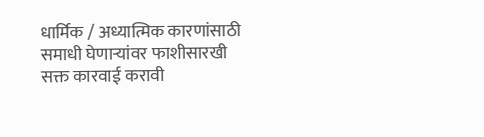धार्मिक / अध्यात्मिक कारणांसाठी समाधी घेणार्‍यांवर फाशीसारखी सक्त कारवाई करावी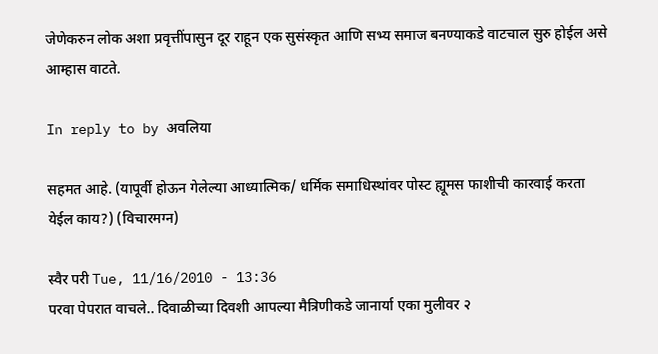जेणेकरुन लोक अशा प्रवृत्तींपासुन दूर राहून एक सुसंस्कृत आणि सभ्य समाज बनण्याकडे वाटचाल सुरु होईल असे आम्हास वाटते.

In reply to by अवलिया

सहमत आहे. (यापूर्वी होऊन गेलेल्या आध्यात्मिक/ धर्मिक समाधिस्थांवर पोस्ट ह्यूमस फाशीची कारवाई करता येईल काय?) (विचारमग्न)

स्वैर परी Tue, 11/16/2010 - 13:36
परवा पेपरात वाचले.. दिवाळीच्या दिवशी आपल्या मैत्रिणीकडे जानार्या एका मुलीवर २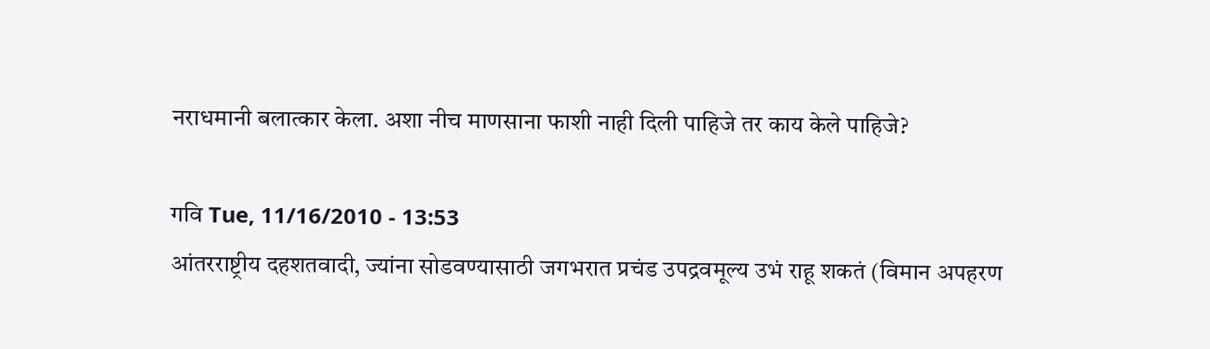नराधमानी बलात्कार केला. अशा नीच माणसाना फाशी नाही दिली पाहिजे तर काय केले पाहिजे?

गवि Tue, 11/16/2010 - 13:53
आंतरराष्ट्रीय दहशतवादी, ज्यांना सोडवण्यासाठी जगभरात प्रचंड उपद्रवमूल्य उभं राहू शकतं (विमान अपहरण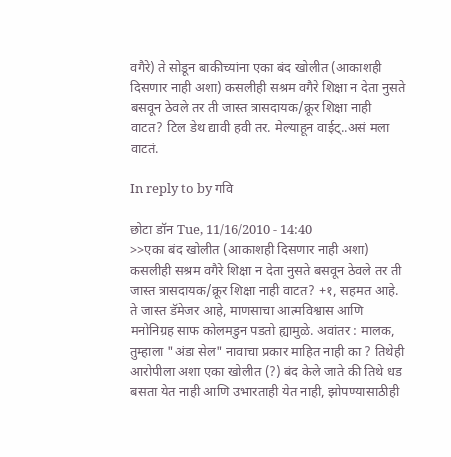वगैरे) ते सोडून बाकीच्यांना एका बंद खोलीत (आकाशही दिसणार नाही अशा) कसलीही सश्रम वगैरे शिक्षा न देता नुसते बसवून ठेवले तर ती जास्त त्रासदायक/क्रूर शिक्षा नाही वाटत? टिल डेथ द्यावी हवी तर. मेल्याहून वाईट्..असं मला वाटतं.

In reply to by गवि

छोटा डॉन Tue, 11/16/2010 - 14:40
>>एका बंद खोलीत (आकाशही दिसणार नाही अशा) कसलीही सश्रम वगैरे शिक्षा न देता नुसते बसवून ठेवले तर ती जास्त त्रासदायक/क्रूर शिक्षा नाही वाटत? +१, सहमत आहे. ते जास्त डॅमेजर आहे, माणसाचा आत्मविश्वास आणि मनोनिग्रह साफ कोलमडुन पडतो ह्यामुळे. अवांतर : मालक, तुम्हाला "अंडा सेल" नावाचा प्रकार माहित नाही का ? तिथेही आरोपीला अशा एका खोलीत (?) बंद केले जाते की तिथे धड बसता येत नाही आणि उभारताही येत नाही, झोपण्यासाठीही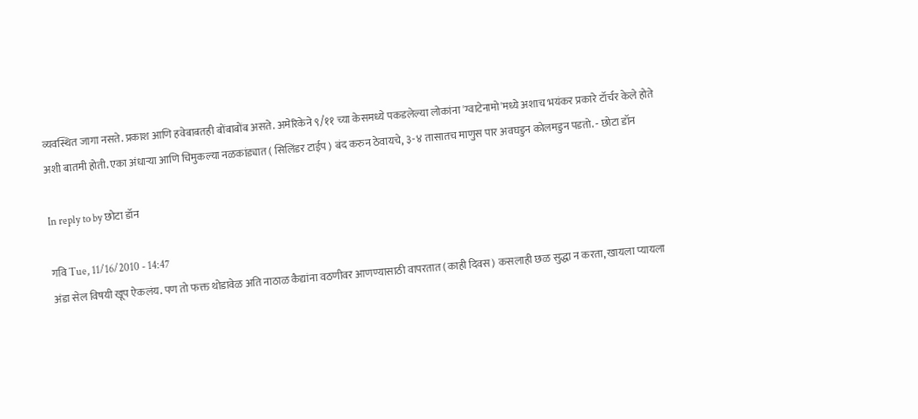व्यवस्थित जागा नसते. प्रकाश आणि हवेबाबतही बोंबाबोंब असते. अमेरिकेने ९/११ च्या केसमध्ये पकडलेल्या लोकांना 'ग्वाटेनामो'मध्ये अशाच भयंकर प्रकारे टॉर्चर केले होते अशी बातमी होती. एका अंधार्‍या आणि चिमुकल्या नळकांड्यात ( सिलिंडर टाईप ) बंद करुन ठेवायचे, ३-४ तासातच माणुस पार अवघडुन कोलमडुन पडतो. - छोटा डॉन

In reply to by छोटा डॉन

गवि Tue, 11/16/2010 - 14:47
अंडा सेल विषयी खूप ऐकलंय. पण तो फक्त थोडावेळ अति नाठाळ कैद्यांना वठणीवर आणण्यासाठी वापरतात (काही दिवस) कसलाही छळ सुद्धा न करता, खायला प्यायला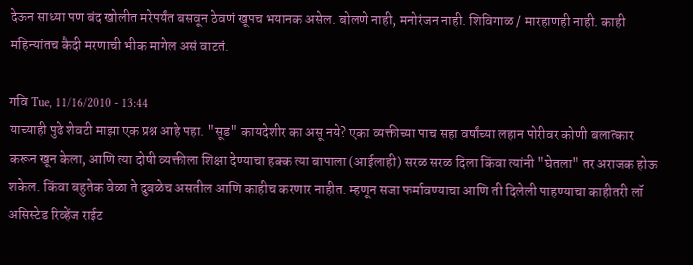देऊन साध्या पण बंद खोलीत मरेपर्यंत बसवून ठेवणं खूपच भयानक असेल. बोलणे नाही, मनोरंजन नाही. शिविगाळ / मारहाणही नाही. काही महिन्यांतच कैदी मरणाची भीक मागेल असं वाटतं.

गवि Tue, 11/16/2010 - 13:44
याच्याही पुढे शेवटी माझा एक प्रश्न आहे पहा. "सूड" कायदेशीर का असू नये? एका व्यक्तीच्या पाच सहा वर्षांच्या लहान पोरीवर कोणी बलात्कार करून खून केला, आणि त्या दोषी व्यक्तीला शिक्षा देण्याचा हक्क त्या बापाला (आईलाही) सरळ सरळ दिला किंवा त्यांनी "घेतला" तर अराजक होऊ शकेल. किंवा बहुतेक वेळा ते दुबळेच असतील आणि काहीच करणार नाहीत. म्हणून सजा फर्मावण्याचा आणि ती दिलेली पाहण्याचा काहीतरी लॉ असिस्टेड रिव्हेंज राईट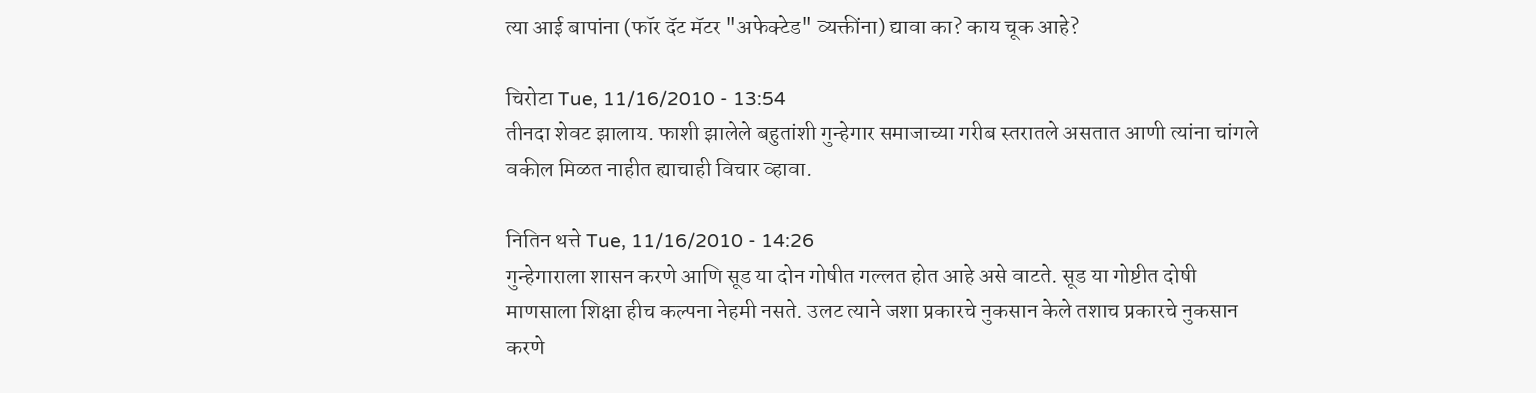त्या आई बापांना (फॉर दॅट मॅटर "अफेक्टेड" व्यक्तींना) द्यावा का? काय चूक आहे?

चिरोटा Tue, 11/16/2010 - 13:54
तीनदा शेवट झालाय. फाशी झालेले बहुतांशी गुन्हेगार समाजाच्या गरीब स्तरातले असतात आणी त्यांना चांगले वकील मिळत नाहीत ह्याचाही विचार व्हावा.

नितिन थत्ते Tue, 11/16/2010 - 14:26
गुन्हेगाराला शासन करणे आणि सूड या दोन गोषीत गल्लत होत आहे असे वाटते. सूड या गोष्टीत दोषी माणसाला शिक्षा हीच कल्पना नेहमी नसते. उलट त्याने जशा प्रकारचे नुकसान केले तशाच प्रकारचे नुकसान करणे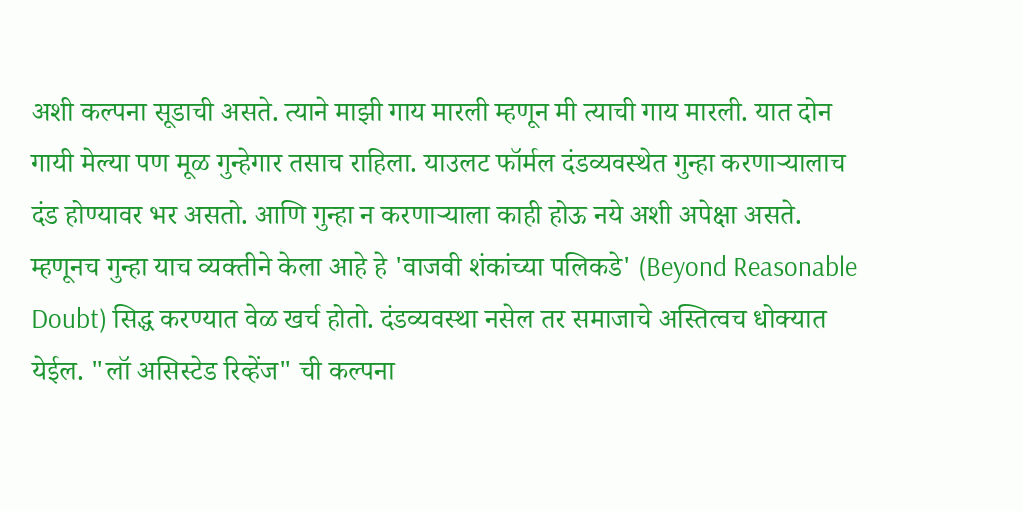अशी कल्पना सूडाची असते. त्याने माझी गाय मारली म्हणून मी त्याची गाय मारली. यात दोन गायी मेल्या पण मूळ गुन्हेगार तसाच राहिला. याउलट फॉर्मल दंडव्यवस्थेत गुन्हा करणार्‍यालाच दंड होण्यावर भर असतो. आणि गुन्हा न करणार्‍याला काही होऊ नये अशी अपेक्षा असते. म्हणूनच गुन्हा याच व्यक्तीने केला आहे हे 'वाजवी शंकांच्या पलिकडे' (Beyond Reasonable Doubt) सिद्ध करण्यात वेळ खर्च होतो. दंडव्यवस्था नसेल तर समाजाचे अस्तित्वच धोक्यात येईल. "लॉ असिस्टेड रिव्हेंज" ची कल्पना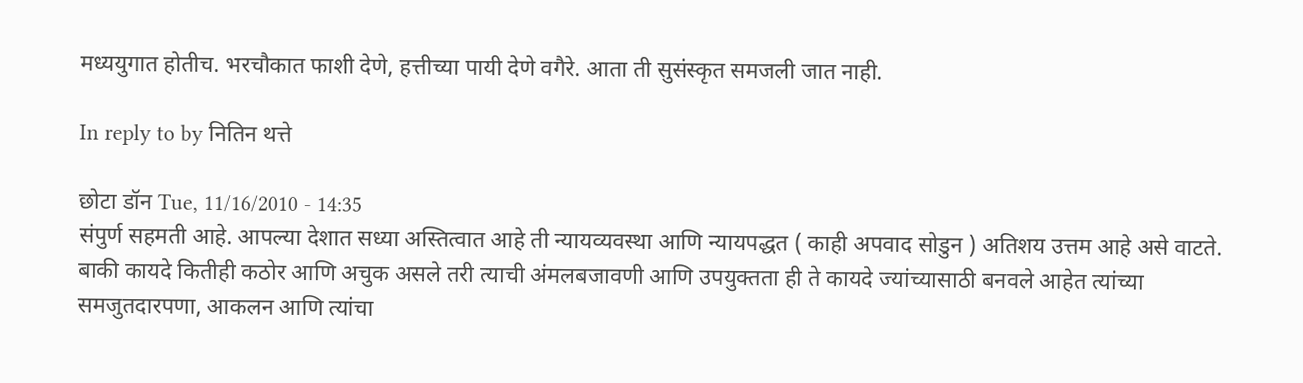मध्ययुगात होतीच. भरचौकात फाशी देणे, हत्तीच्या पायी देणे वगैरे. आता ती सुसंस्कृत समजली जात नाही.

In reply to by नितिन थत्ते

छोटा डॉन Tue, 11/16/2010 - 14:35
संपुर्ण सहमती आहे. आपल्या देशात सध्या अस्तित्वात आहे ती न्यायव्यवस्था आणि न्यायपद्धत ( काही अपवाद सोडुन ) अतिशय उत्तम आहे असे वाटते. बाकी कायदे कितीही कठोर आणि अचुक असले तरी त्याची अंमलबजावणी आणि उपयुक्तता ही ते कायदे ज्यांच्यासाठी बनवले आहेत त्यांच्या समजुतदारपणा, आकलन आणि त्यांचा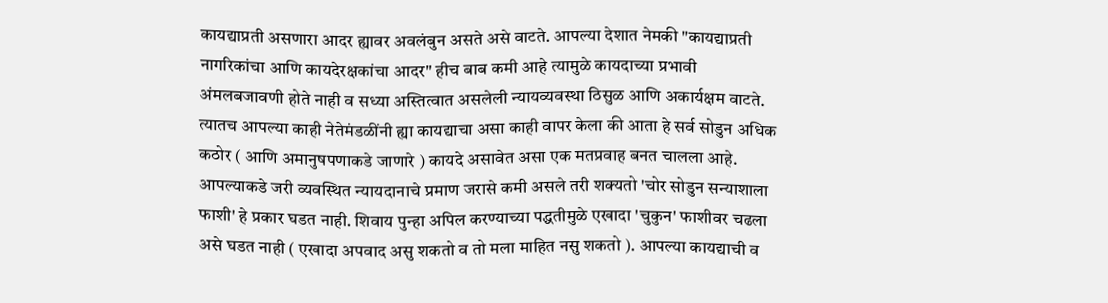कायद्याप्रती असणारा आदर ह्यावर अवलंबुन असते असे वाटते. आपल्या देशात नेमकी "कायद्याप्रती नागरिकांचा आणि कायदेरक्षकांचा आदर" हीच बाब कमी आहे त्यामुळे कायदाच्या प्रभावी अंमलबजावणी होते नाही व सध्या अस्तित्वात असलेली न्यायव्यवस्था ठिसुळ आणि अकार्यक्षम वाटते. त्यातच आपल्या काही नेतेमंडळींनी ह्या कायद्याचा असा काही वापर केला की आता हे सर्व सोडुन अधिक कठोर ( आणि अमानुषपणाकडे जाणारे ) कायदे असावेत असा एक मतप्रवाह बनत चालला आहे. आपल्याकडे जरी व्यवस्थित न्यायदानाचे प्रमाण जरासे कमी असले तरी शक्यतो 'चोर सोडुन सन्याशाला फाशी' हे प्रकार घडत नाही. शिवाय पुन्हा अपिल करण्याच्या पद्धतीमुळे एखादा 'चुकुन' फाशीवर चढला असे घडत नाही ( एखादा अपवाद असु शकतो व तो मला माहित नसु शकतो ). आपल्या कायद्याची व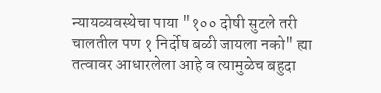न्यायव्यवस्थेचा पाया "१०० दोषी सुटले तरी चालतील पण १ निर्दोष बळी जायला नको" ह्या तत्वावर आधारलेला आहे व त्यामुळेच बहुदा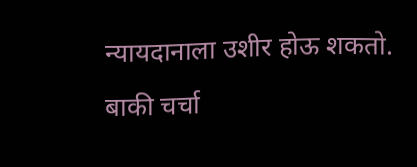न्यायदानाला उशीर होऊ शकतो. बाकी चर्चा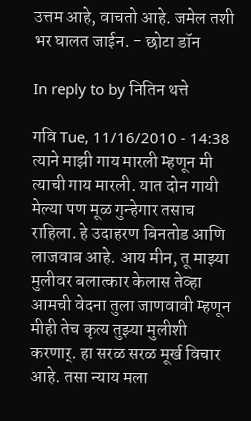उत्तम आहे, वाचतो आहे. जमेल तशी भर घालत जाईन. - छोटा डॉन

In reply to by नितिन थत्ते

गवि Tue, 11/16/2010 - 14:38
त्याने माझी गाय मारली म्हणून मी त्याची गाय मारली. यात दोन गायी मेल्या पण मूळ गुन्हेगार तसाच राहिला. हे उदाहरण बिनतोड आणि लाजवाब आहे. आय मीन, तू माझ्या मुलीवर बलात्कार केलास तेव्हा आमची वेदना तुला जाणवावी म्हणून मीही तेच कृत्य तुझ्या मुलीशी करणार्. हा सरळ सरळ मूर्ख विचार आहे. तसा न्याय मला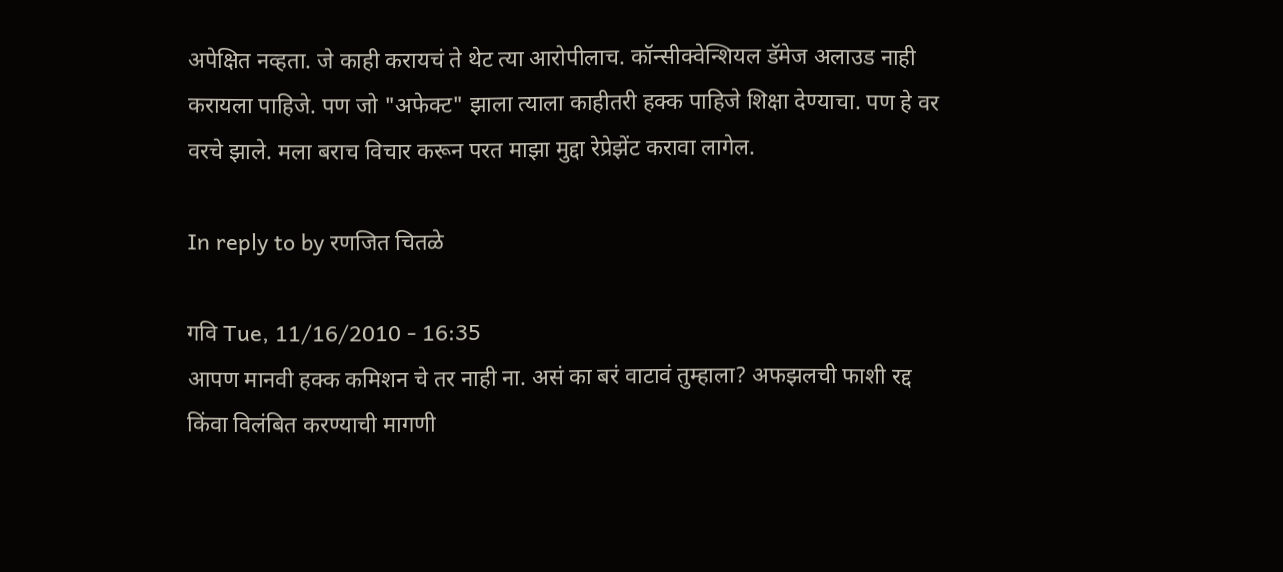अपेक्षित नव्हता. जे काही करायचं ते थेट त्या आरोपीलाच. कॉन्सीक्वेन्शियल डॅमेज अलाउड नाही करायला पाहिजे. पण जो "अफेक्ट" झाला त्याला काहीतरी हक्क पाहिजे शिक्षा देण्याचा. पण हे वर वरचे झाले. मला बराच विचार करून परत माझा मुद्दा रेप्रेझेंट करावा लागेल.

In reply to by रणजित चितळे

गवि Tue, 11/16/2010 - 16:35
आपण मानवी हक्क कमिशन चे तर नाही ना. असं का बरं वाटावं तुम्हाला? अफझलची फाशी रद्द किंवा विलंबित करण्याची मागणी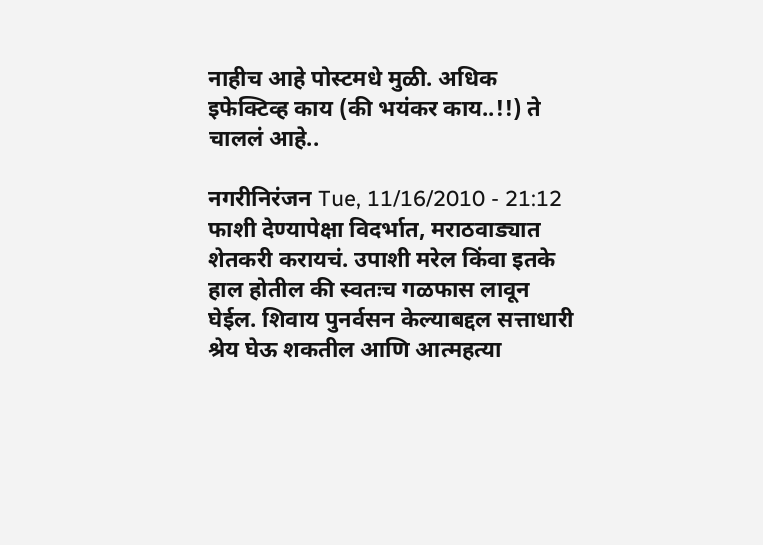नाहीच आहे पोस्टमधे मुळी. अधिक इफेक्टिव्ह काय (की भयंकर काय..!!) ते चाललं आहे..

नगरीनिरंजन Tue, 11/16/2010 - 21:12
फाशी देण्यापेक्षा विदर्भात, मराठवाड्यात शेतकरी करायचं. उपाशी मरेल किंवा इतके हाल होतील की स्वतःच गळफास लावून घेईल. शिवाय पुनर्वसन केल्याबद्दल सत्ताधारी श्रेय घेऊ शकतील आणि आत्महत्या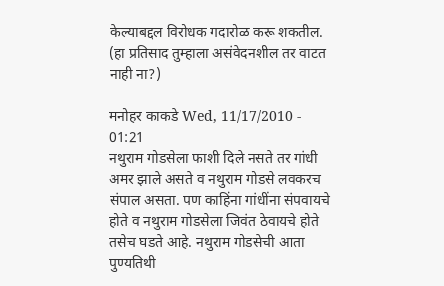केल्याबद्दल विरोधक गदारोळ करू शकतील. (हा प्रतिसाद तुम्हाला असंवेदनशील तर वाटत नाही ना?)

मनोहर काकडे Wed, 11/17/2010 - 01:21
नथुराम गोडसेला फाशी दिले नसते तर गांधी अमर झाले असते व नथुराम गोडसे लवकरच संपाल असता. पण काहिंना गांधींना संपवायचे होते व नथुराम गोडसेला जिवंत ठेवायचे होते तसेच घडते आहे. नथुराम गोडसेची आता पुण्यतिथी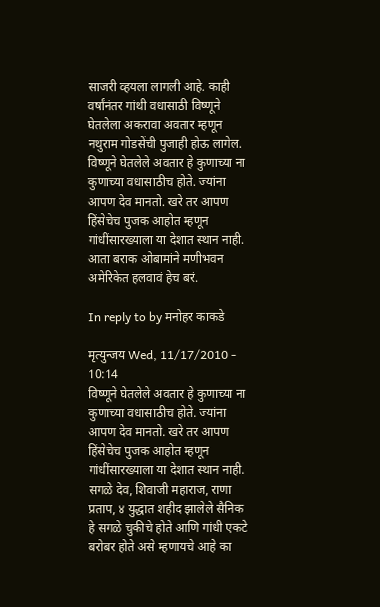साजरी व्हयला लागली आहे. काही वर्षांनंतर गांथी वधासाठी विष्णूने घेतलेला अकरावा अवतार म्हणून नथुराम गोडसेंची पुजाही होऊ लागेल. विष्णूने घेतलेले अवतार हे कुणाच्या ना कुणाच्या वधासाठीच होते. ज्यांना आपण देव मानतो. खरे तर आपण हिंसेचेच पुजक आहोत म्हणून गांधींसारख्याला या देशात स्थान नाही. आता बराक ओबामांने मणीभवन अमेरिकेत हलवावं हेच बरं.

In reply to by मनोहर काकडे

मृत्युन्जय Wed, 11/17/2010 - 10:14
विष्णूने घेतलेले अवतार हे कुणाच्या ना कुणाच्या वधासाठीच होते. ज्यांना आपण देव मानतो. खरे तर आपण हिंसेचेच पुजक आहोत म्हणून गांधींसारख्याला या देशात स्थान नाही. सगळे देव, शिवाजी महाराज, राणा प्रताप, ४ युद्धात शहीद झालेले सैनिक हे सगळे चुकीचे होते आणि गांधी एकटे बरोबर होते असे म्हणायचे आहे का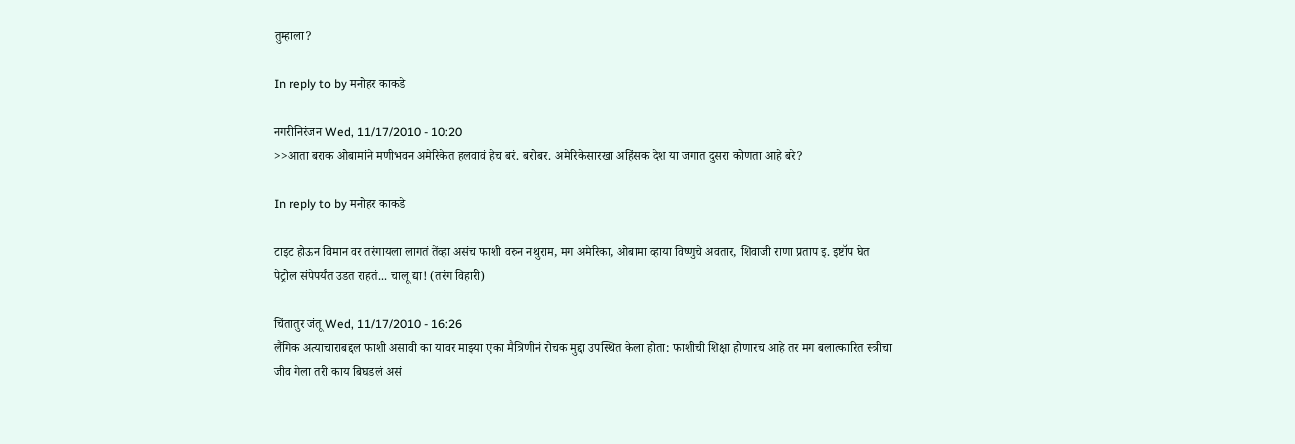तुम्हाला?

In reply to by मनोहर काकडे

नगरीनिरंजन Wed, 11/17/2010 - 10:20
>>आता बराक ओबामांने मणीभवन अमेरिकेत हलवावं हेच बरं. बरोबर. अमेरिकेसारखा अहिंसक देश या जगात दुसरा कोणता आहे बरे?

In reply to by मनोहर काकडे

टाइट होऊन विमान वर तरंगायला लागतं तेंव्हा असंच फाशी वरुन नथुराम, मग अमेरिका, ओबामा व्हाया विष्णुचे अवतार, शिवाजी राणा प्रताप इ. इष्टॉप घेत पेट्रोल संपेपर्यंत उडत राहतं... चालू द्या! (तरंग विहारी)

चिंतातुर जंतू Wed, 11/17/2010 - 16:26
लैंगिक अत्याचाराबद्दल फाशी असावी का यावर माझ्या एका मैत्रिणीनं रोचक मुद्दा उपस्थित केला होता: फाशीची शिक्षा होणारच आहे तर मग बलात्कारित स्त्रीचा जीव गेला तरी काय बिघडलं असं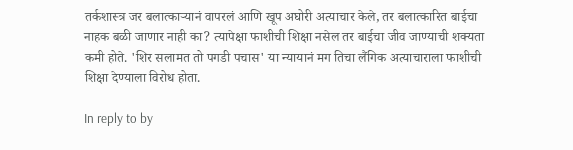तर्कशास्त्र जर बलात्कार्‍यानं वापरलं आणि खूप अघोरी अत्याचार केले, तर बलात्कारित बाईचा नाहक बळी जाणार नाही का? त्यापेक्षा फाशीची शिक्षा नसेल तर बाईचा जीव जाण्याची शक्यता कमी होते. 'शिर सलामत तो पगडी पचास' या न्यायानं मग तिचा लैंगिक अत्याचाराला फाशीची शिक्षा देण्याला विरोध होता.

In reply to by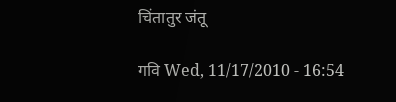चिंतातुर जंतू

गवि Wed, 11/17/2010 - 16:54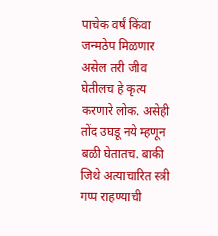पाचेक वर्षं किंवा जन्मठेप मिळणार असेल तरी जीव घेतीलच हे कृत्य करणारे लोक. असेही तोंद उघडू नये म्हणून बळी घेतातच. बाकी जिथे अत्याचारित स्त्री गप्प राहण्याची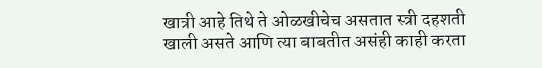खात्री आहे तिथे ते ओळखीचेच असतात स्त्री दहशती खाली असते आणि त्या बाबतीत असंही काही करता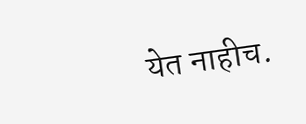येत नाहीच.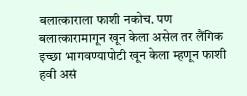बलात्काराला फाशी नकोच. पण बलात्कारामागून खून केला असेल तर लैंगिक इच्छा भागवण्यापोटी खून केला म्हणून फाशी हवी असं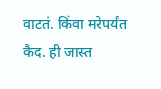वाटतं. किंवा मरेपर्यंत कैद. ही जास्त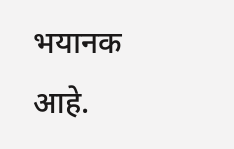भयानक आहे.